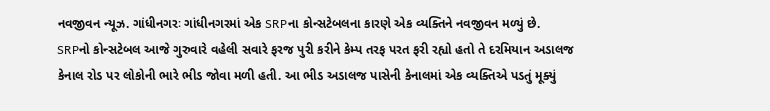નવજીવન ન્યૂઝ. ગાંધીનગરઃ ગાંધીનગરમાં એક SRPના કોન્સટેબલના કારણે એક વ્યક્તિને નવજીવન મળ્યું છે. SRPનો કોન્સટેબલ આજે ગુરુવારે વહેલી સવારે ફરજ પુરી કરીને કેમ્પ તરફ પરત ફરી રહ્યો હતો તે દરમિયાન અડાલજ કેનાલ રોડ પર લોકોની ભારે ભીડ જોવા મળી હતી. આ ભીડ અડાલજ પાસેની કેનાલમાં એક વ્યક્તિએ પડતું મૂક્યું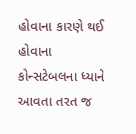હોવાના કારણે થઈ હોવાના કોન્સટેબલના ધ્યાને આવતા તરત જ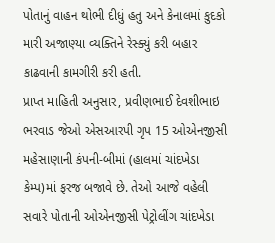પોતાનું વાહન થોભી દીધું હતુ અને કેનાલમાં કુદકો મારી અજાણ્યા વ્યક્તિને રેસ્ક્યું કરી બહાર કાઢવાની કામગીરી કરી હતી.
પ્રાપ્ત માહિતી અનુસાર, પ્રવીણભાઈ દેવશીભાઇ ભરવાડ જેઓ એસઆરપી ગૃપ 15 ઓએનજીસી મહેસાણાની કંપની-બીમાં (હાલમાં ચાંદખેડા કેમ્પ)માં ફરજ બજાવે છે. તેઓ આજે વહેલી સવારે પોતાની ઓએનજીસી પેટ્રોલીંગ ચાંદખેડા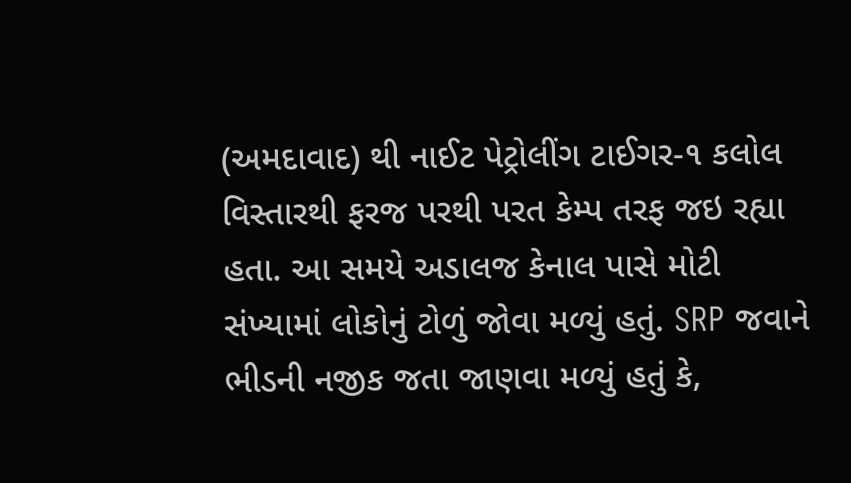(અમદાવાદ) થી નાઈટ પેટ્રોલીંગ ટાઈગર-૧ કલોલ વિસ્તારથી ફરજ પરથી પરત કેમ્પ તરફ જઇ રહ્યા હતા. આ સમયે અડાલજ કેનાલ પાસે મોટી સંખ્યામાં લોકોનું ટોળું જોવા મળ્યું હતું. SRP જવાને ભીડની નજીક જતા જાણવા મળ્યું હતું કે,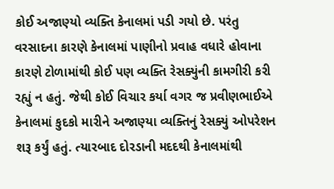કોઈ અજાણ્યો વ્યક્તિ કેનાલમાં પડી ગયો છે. પરંતુ વરસાદના કારણે કેનાલમાં પાણીનો પ્રવાહ વધારે હોવાના કારણે ટોળામાંથી કોઈ પણ વ્યક્તિ રેસક્યુંની કામગીરી કરી રહ્યું ન હતું. જેથી કોઈ વિચાર કર્યા વગર જ પ્રવીણભાઈએ કેનાલમાં કુદકો મારીને અજાણ્યા વ્યક્તિનું રેસક્યું ઓપરેશન શરૂ કર્યું હતું. ત્યારબાદ દોરડાની મદદથી કેનાલમાંથી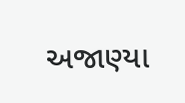અજાણ્યા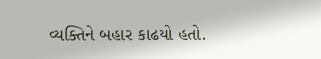વ્યક્તિને બહાર કાઢયો હતો.